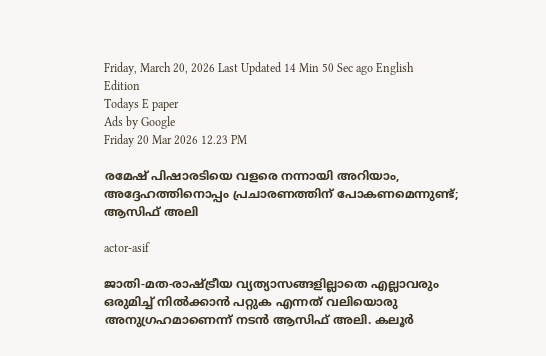Friday, March 20, 2026 Last Updated 14 Min 50 Sec ago English Edition
Todays E paper
Ads by Google
Friday 20 Mar 2026 12.23 PM

രമേഷ് പിഷാരടിയെ വളരെ നന്നായി അറിയാം, അദ്ദേഹത്തിനൊപ്പം പ്രചാരണത്തിന് പോകണമെന്നുണ്ട്; ആസിഫ് അലി

actor-asif

ജാതി-മത-രാഷ്ട്രീയ വ്യത്യാസങ്ങളില്ലാതെ എല്ലാവരും ഒരുമിച്ച് നിൽക്കാൻ പറ്റുക എന്നത് വലിയൊരു അനുഗ്രഹമാണെന്ന് നടൻ ആസിഫ് അലി. കലൂർ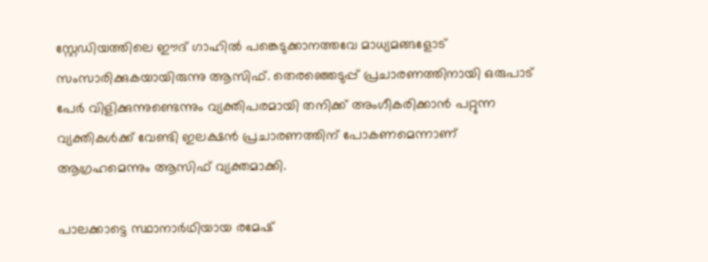സ്റ്റേഡിയത്തിലെ ഈദ് ഗാഹിൽ പങ്കെടുക്കാനത്തവേ മാധ്യമങ്ങളോട് സംസാരിക്കുകയായിരുന്നു ആസിഫ്. തെരഞ്ഞെടുപ്പ് പ്രചാരണത്തിനായി ഒരുപാട് പേർ വിളിക്കുന്നുണ്ടെന്നും വ്യക്തിപരമായി തനിക്ക് അംഗീകരിക്കാൻ പറ്റുന്ന വ്യക്തികൾക്ക് വേണ്ടി ഇലക്ഷൻ പ്രചാരണത്തിന് പോകണമെന്നാണ് ആഗ്രഹമെന്നും ആസിഫ് വ്യക്തമാക്കി.

പാലക്കാട്ടെ സ്ഥാനാർഥിയായ രമേഷ്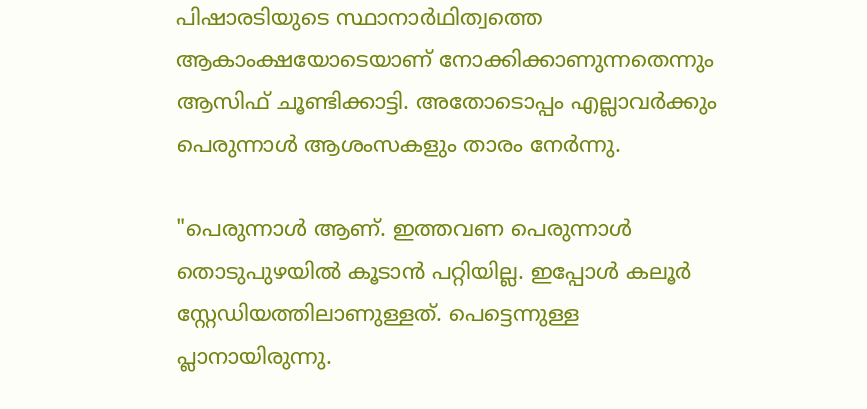പിഷാരടിയുടെ സ്ഥാനാർഥിത്വത്തെ ആകാംക്ഷയോടെയാണ് നോക്കിക്കാണുന്നതെന്നും ആസിഫ് ചൂണ്ടിക്കാട്ടി. അതോടൊപ്പം എല്ലാവർക്കും പെരുന്നാൾ ആശംസകളും താരം നേർന്നു.

"പെരുന്നാൾ ആണ്. ഇത്തവണ പെരുന്നാൾ തൊടുപുഴയിൽ കൂടാൻ പറ്റിയില്ല. ഇപ്പോൾ കലൂർ സ്റ്റേഡിയത്തിലാണുള്ളത്. പെട്ടെന്നുള്ള പ്ലാനായിരുന്നു.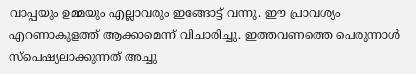വാപ്പയും ഉമ്മയും എല്ലാവരും ഇങ്ങോട്ട് വന്നു. ഈ പ്രാവശ്യം എറണാകുളത്ത് ആക്കാമെന്ന് വിചാരിച്ചു. ഇത്തവണത്തെ പെരുന്നാൾ സ്പെഷ്യലാക്കുന്നത് അച്ചു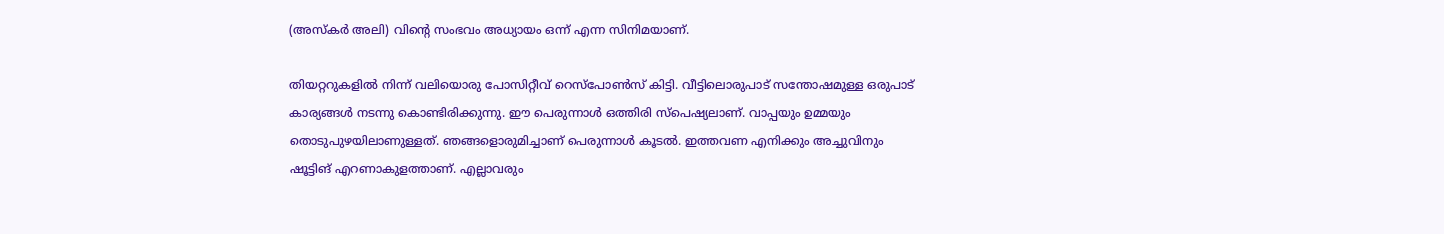(അസ്കർ അലി) വിന്റെ സംഭവം അധ്യായം ഒന്ന് എന്ന സിനിമയാണ്.

തിയറ്ററുകളിൽ നിന്ന് വലിയൊരു പോസിറ്റീവ് റെസ്പോൺസ് കിട്ടി. വീട്ടിലൊരുപാട് സന്തോഷമുള്ള ഒരുപാട് കാര്യങ്ങൾ നടന്നു കൊണ്ടിരിക്കുന്നു. ഈ പെരുന്നാൾ ഒത്തിരി സ്പെഷ്യലാണ്. വാപ്പയും ഉമ്മയും തൊടുപുഴയിലാണുള്ളത്. ഞങ്ങളൊരുമിച്ചാണ് പെരുന്നാൾ കൂടൽ. ഇത്തവണ എനിക്കും അച്ചുവിനും ഷൂട്ടിങ് എറണാകുളത്താണ്. എല്ലാവരും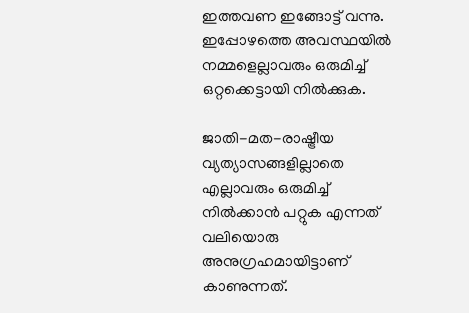ഇത്തവണ ഇങ്ങോട്ട് വന്നു. ഇപ്പോഴത്തെ അവസ്ഥയിൽ നമ്മളെല്ലാവരും ഒരുമിച്ച് ഒറ്റക്കെട്ടായി നിൽക്കുക.

ജാതി-മത-രാഷ്ട്രീയ വ്യത്യാസങ്ങളില്ലാതെ എല്ലാവരും ഒരുമിച്ച് നിൽക്കാൻ പറ്റുക എന്നത് വലിയൊരു അനുഗ്രഹമായിട്ടാണ് കാണുന്നത്.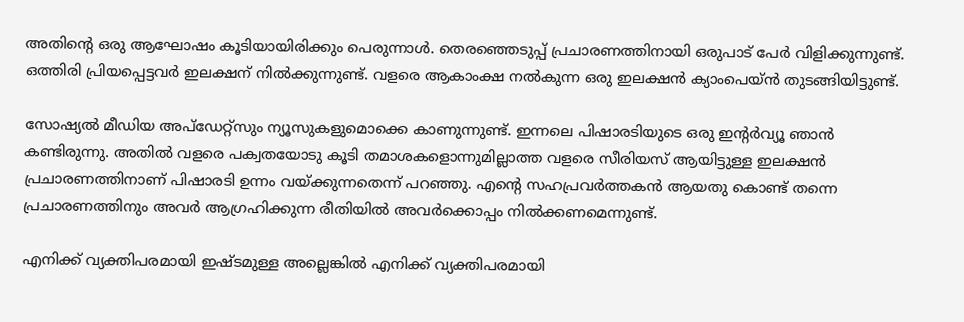അതിന്റെ ഒരു ആഘോഷം കൂടിയായിരിക്കും പെരുന്നാൾ. തെരഞ്ഞെടുപ്പ് പ്രചാരണത്തിനായി ഒരുപാട് പേർ വിളിക്കുന്നുണ്ട്. ഒത്തിരി പ്രിയപ്പെട്ടവർ ഇലക്ഷന് നിൽക്കുന്നുണ്ട്. വളരെ ആകാംക്ഷ നൽകുന്ന ഒരു ഇലക്ഷൻ ക്യാംപെയ്ൻ തുടങ്ങിയിട്ടുണ്ട്.

സോഷ്യൽ മീ‍ഡിയ അപ്ഡേറ്റ്സും ന്യൂസുകളുമൊക്കെ കാണുന്നുണ്ട്. ഇന്നലെ പിഷാരടിയുടെ ഒരു ഇന്റർവ്യൂ ഞാൻ കണ്ടിരുന്നു. അതിൽ വളരെ പക്വതയോടു കൂടി തമാശകളൊന്നുമില്ലാത്ത വളരെ സീരിയസ് ആയിട്ടുള്ള ഇലക്ഷൻ പ്രചാരണത്തിനാണ് പിഷാരടി ഉന്നം വയ്ക്കുന്നതെന്ന് പറഞ്ഞു. എന്റെ സഹപ്രവർത്തകൻ ആയതു കൊണ്ട് തന്നെ പ്രചാരണത്തിനും അവർ ആഗ്രഹിക്കുന്ന രീതിയിൽ അവർക്കൊപ്പം നിൽക്കണമെന്നുണ്ട്.

എനിക്ക് വ്യക്തിപരമായി ഇഷ്ടമുള്ള അല്ലെങ്കിൽ എനിക്ക് വ്യക്തിപരമായി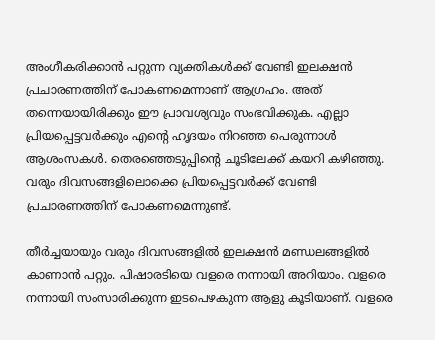അംഗീകരിക്കാൻ പറ്റുന്ന വ്യക്തികൾക്ക് വേണ്ടി ഇലക്ഷൻ പ്രചാരണത്തിന് പോകണമെന്നാണ് ആഗ്രഹം. അത് തന്നെയായിരിക്കും ഈ പ്രാവശ്യവും സംഭവിക്കുക. എല്ലാ പ്രിയപ്പെട്ടവർക്കും എന്റെ ഹൃദയം നിറഞ്ഞ പെരുന്നാൾ ആശംസകൾ. തെരഞ്ഞെടുപ്പിന്റെ ചൂടിലേക്ക് കയറി കഴിഞ്ഞു. വരും ദിവസങ്ങളിലൊക്കെ പ്രിയപ്പെട്ടവർക്ക് വേണ്ടി പ്രചാരണത്തിന് പോകണമെന്നുണ്ട്.

തീർച്ചയായും വരും ദിവസങ്ങളിൽ ഇലക്ഷൻ മണ്ഡലങ്ങളിൽ കാണാൻ പറ്റും. പിഷാരടിയെ വളരെ നന്നായി അറിയാം. വളരെ നന്നായി സംസാരിക്കുന്ന ഇടപെഴകുന്ന ആളു കൂടിയാണ്. വളരെ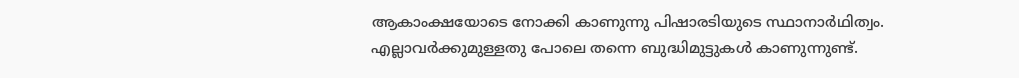ആകാംക്ഷയോടെ നോക്കി കാണുന്നു പിഷാരടിയുടെ സ്ഥാനാർഥിത്വം. എല്ലാവർക്കുമുള്ളതു പോലെ തന്നെ ബുദ്ധിമുട്ടുകൾ കാണുന്നുണ്ട്.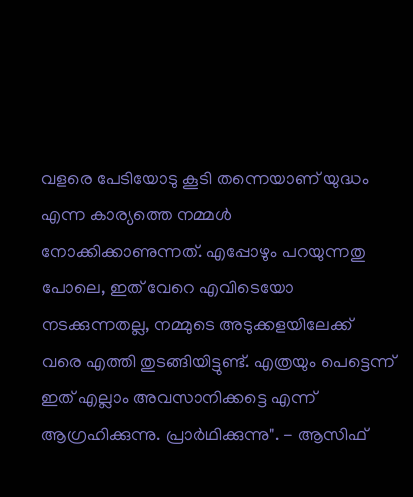വളരെ പേടിയോടു കൂടി തന്നെയാണ് യുദ്ധം എന്ന കാര്യത്തെ നമ്മൾ നോക്കിക്കാണുന്നത്. എപ്പോഴും പറയുന്നതു പോലെ, ഇത് വേറെ എവിടെയോ നടക്കുന്നതല്ല, നമ്മുടെ അടുക്കളയിലേക്ക് വരെ എത്തി തുടങ്ങിയിട്ടുണ്ട്. എത്രയും പെട്ടെന്ന് ഇത് എല്ലാം അവസാനിക്കട്ടെ എന്ന് ആഗ്രഹിക്കുന്നു. പ്രാർഥിക്കുന്നു". - ആസിഫ്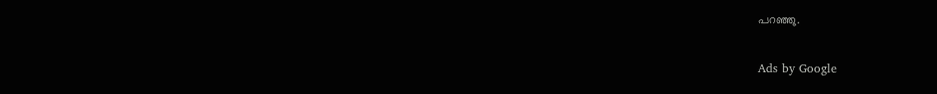പറഞ്ഞു.

Ads by Google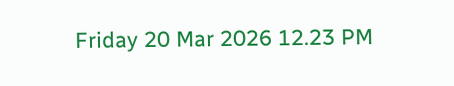Friday 20 Mar 2026 12.23 PM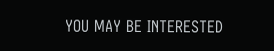YOU MAY BE INTERESTED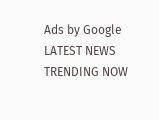Ads by Google
LATEST NEWS
TRENDING NOW